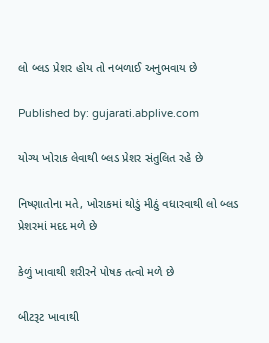લો બ્લડ પ્રેશર હોય તો નબળાઈ અનુભવાય છે

Published by: gujarati.abplive.com

યોગ્ય ખોરાક લેવાથી બ્લડ પ્રેશર સંતુલિત રહે છે

નિષ્ણાતોના મતે, ખોરાકમાં થોડું મીઠું વધારવાથી લો બ્લડ પ્રેશરમાં મદદ મળે છે

કેળું ખાવાથી શરીરને પોષક તત્વો મળે છે

બીટરૂટ ખાવાથી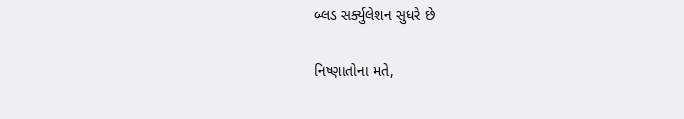બ્લડ સર્ક્યુલેશન સુધરે છે

નિષ્ણાતોના મતે,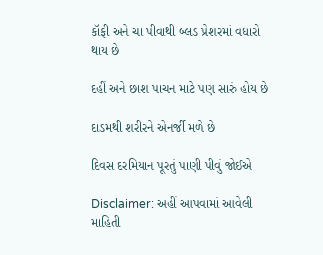કૉફી અને ચા પીવાથી બ્લડ પ્રેશરમાં વધારો થાય છે

દહીં અને છાશ પાચન માટે પણ સારું હોય છે

દાડમથી શરીરને એનર્જી મળે છે

દિવસ દરમિયાન પૂરતું પાણી પીવું જોઈએ

Disclaimer: અહીં આપવામાં આવેલી માહિતી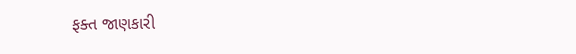ફક્ત જાણકારી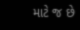માટે જ છે